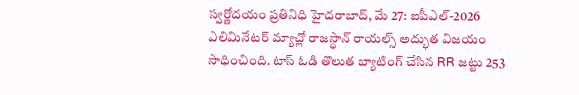స్వర్ణోదయం ప్రతినిధి హైదరాబాద్, మే 27: ఐపీఎల్-2026 ఎలిమినేటర్ మ్యాచ్లో రాజస్థాన్ రాయల్స్ అద్భుత విజయం సాధించింది. టాస్ ఓడి తొలుత బ్యాటింగ్ చేసిన RR జట్టు 253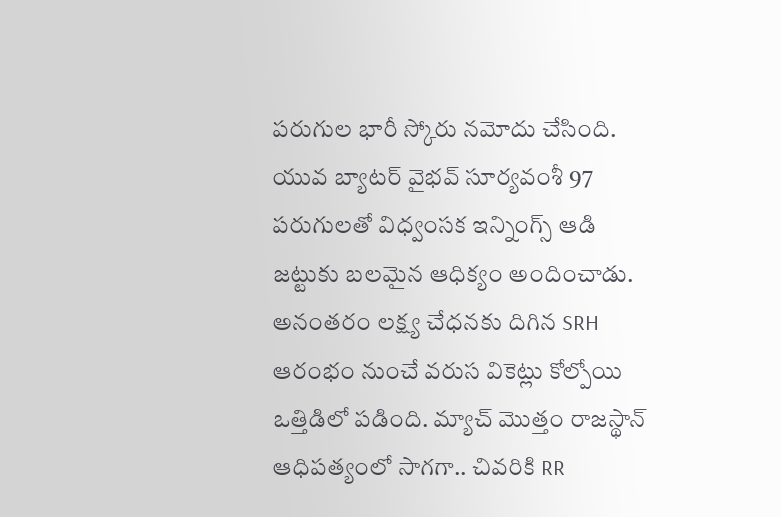పరుగుల భారీ స్కోరు నమోదు చేసింది. యువ బ్యాటర్ వైభవ్ సూర్యవంశీ 97 పరుగులతో విధ్వంసక ఇన్నింగ్స్ ఆడి జట్టుకు బలమైన ఆధిక్యం అందించాడు. అనంతరం లక్ష్య చేధనకు దిగిన SRH ఆరంభం నుంచే వరుస వికెట్లు కోల్పోయి ఒత్తిడిలో పడింది. మ్యాచ్ మొత్తం రాజస్థాన్ ఆధిపత్యంలో సాగగా.. చివరికి RR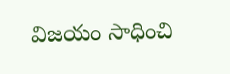విజయం సాధించి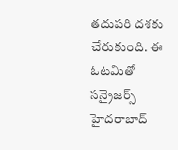తదుపరి దశకు చేరుకుంది. ఈ ఓటమితో సన్రైజర్స్ హైదరాబాద్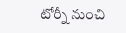టోర్నీ నుంచి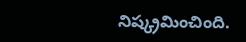నిష్క్రమించింది.